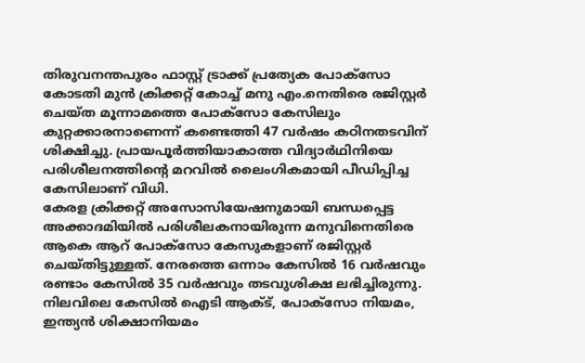തിരുവനന്തപുരം ഫാസ്റ്റ് ട്രാക്ക് പ്രത്യേക പോക്സോ കോടതി മുൻ ക്രിക്കറ്റ് കോച്ച് മനു എം.നെതിരെ രജിസ്റ്റർ ചെയ്ത മൂന്നാമത്തെ പോക്സോ കേസിലും കുറ്റക്കാരനാണെന്ന് കണ്ടെത്തി 47 വർഷം കഠിനതടവിന് ശിക്ഷിച്ചു. പ്രായപൂർത്തിയാകാത്ത വിദ്യാർഥിനിയെ പരിശീലനത്തിന്റെ മറവിൽ ലൈംഗികമായി പീഡിപ്പിച്ച കേസിലാണ് വിധി.
കേരള ക്രിക്കറ്റ് അസോസിയേഷനുമായി ബന്ധപ്പെട്ട അക്കാദമിയിൽ പരിശീലകനായിരുന്ന മനുവിനെതിരെ ആകെ ആറ് പോക്സോ കേസുകളാണ് രജിസ്റ്റർ ചെയ്തിട്ടുള്ളത്. നേരത്തെ ഒന്നാം കേസിൽ 16 വർഷവും രണ്ടാം കേസിൽ 35 വർഷവും തടവുശിക്ഷ ലഭിച്ചിരുന്നു. നിലവിലെ കേസിൽ ഐടി ആക്ട്, പോക്സോ നിയമം, ഇന്ത്യൻ ശിക്ഷാനിയമം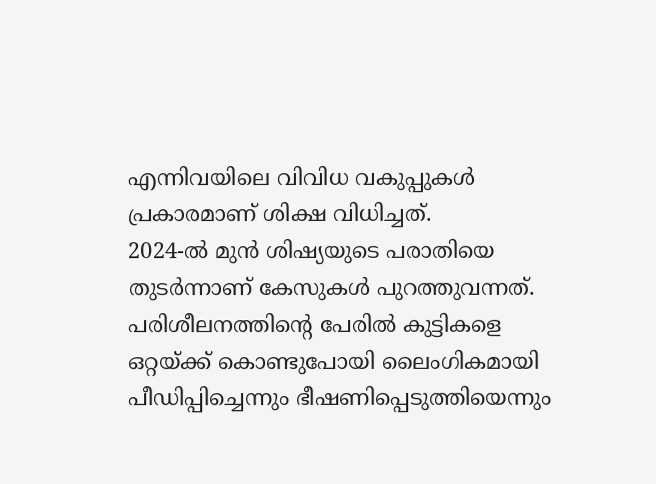എന്നിവയിലെ വിവിധ വകുപ്പുകൾ പ്രകാരമാണ് ശിക്ഷ വിധിച്ചത്.
2024-ൽ മുൻ ശിഷ്യയുടെ പരാതിയെ തുടർന്നാണ് കേസുകൾ പുറത്തുവന്നത്. പരിശീലനത്തിന്റെ പേരിൽ കുട്ടികളെ ഒറ്റയ്ക്ക് കൊണ്ടുപോയി ലൈംഗികമായി പീഡിപ്പിച്ചെന്നും ഭീഷണിപ്പെടുത്തിയെന്നും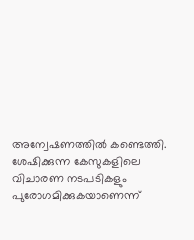അന്വേഷണത്തിൽ കണ്ടെത്തി. ശേഷിക്കുന്ന കേസുകളിലെ വിചാരണ നടപടികളും പുരോഗമിക്കുകയാണെന്ന്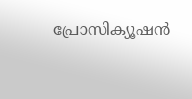പ്രോസിക്യൂഷൻ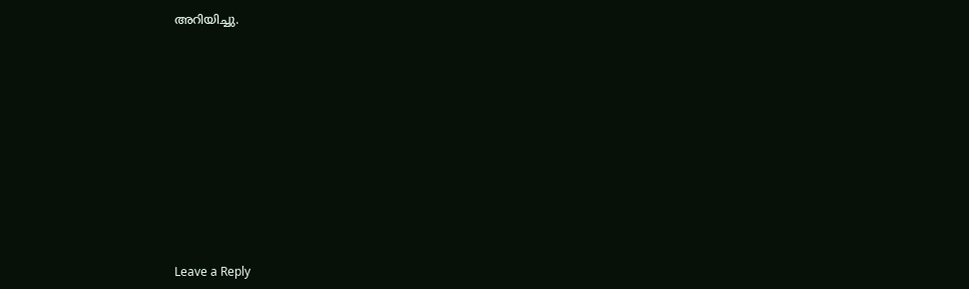അറിയിച്ചു.











Leave a Reply